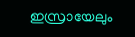ഇസ്രായേലും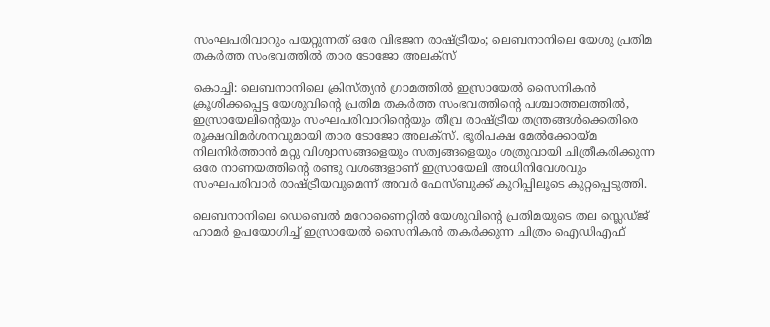സംഘപരിവാറും പയറ്റുന്നത് ഒരേ വിഭജന രാഷ്ട്രീയം; ലെബനാനിലെ യേശു പ്രതിമ തകർത്ത സംഭവത്തിൽ താര ടോജോ അലക്സ്

കൊച്ചി: ലെബനാനിലെ ക്രിസ്ത്യൻ ഗ്രാമത്തിൽ ഇസ്രായേൽ സൈനികൻ ക്രൂശിക്കപ്പെട്ട യേശുവിന്റെ പ്രതിമ തകർത്ത സംഭവത്തിന്റെ പശ്ചാത്തലത്തിൽ, ഇസ്രായേലിന്റെയും സംഘപരിവാറിന്റെയും തീവ്ര രാഷ്ട്രീയ തന്ത്രങ്ങൾക്കെതിരെ രൂക്ഷവിമർശനവുമായി താര ടോജോ അലക്സ്. ഭൂരിപക്ഷ മേൽക്കോയ്മ നിലനിർത്താൻ മറ്റു വിശ്വാസങ്ങളെയും സത്വങ്ങളെയും ശത്രുവായി ചിത്രീകരിക്കുന്ന ഒരേ നാണയത്തിന്റെ രണ്ടു വശങ്ങളാണ് ഇസ്രായേലി അധിനിവേശവും സംഘപരിവാർ രാഷ്ട്രീയവുമെന്ന് അവർ ഫേസ്ബുക്ക് കുറിപ്പിലൂടെ കുറ്റപ്പെടുത്തി.

ലെബനാനിലെ ഡെബെൽ മറോണൈറ്റിൽ യേശുവിന്റെ പ്രതിമയുടെ തല സ്ലെഡ്ജ് ഹാമർ ഉപയോഗിച്ച് ഇസ്രായേൽ സൈനികൻ തകർക്കുന്ന ചിത്രം ഐഡിഎഫ്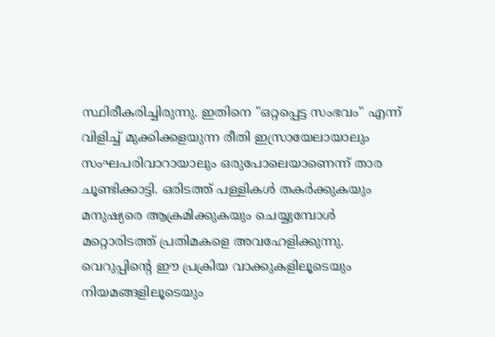സ്ഥിരീകരിച്ചിരുന്നു. ഇതിനെ "ഒറ്റപ്പെട്ട സംഭവം" എന്ന് വിളിച്ച് മുക്കിക്കളയുന്ന രീതി ഇസ്രായേലായാലും സംഘപരിവാറായാലും ഒരുപോലെയാണെന്ന് താര ചൂണ്ടിക്കാട്ടി. ഒരിടത്ത് പള്ളികൾ തകർക്കുകയും മനുഷ്യരെ ആക്രമിക്കുകയും ചെയ്യുമ്പോൾ മറ്റൊരിടത്ത് പ്രതിമകളെ അവഹേളിക്കുന്നു. വെറുപ്പിന്റെ ഈ പ്രക്രിയ വാക്കുകളിലൂടെയും നിയമങ്ങളിലൂടെയും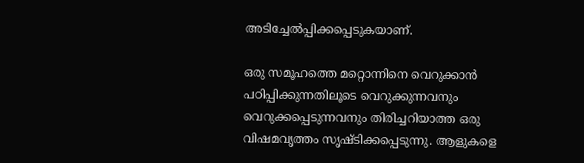അടിച്ചേൽപ്പിക്കപ്പെടുകയാണ്.

ഒരു സമൂഹത്തെ മറ്റൊന്നിനെ വെറുക്കാൻ പഠിപ്പിക്കുന്നതിലൂടെ വെറുക്കുന്നവനും വെറുക്കപ്പെടുന്നവനും തിരിച്ചറിയാത്ത ഒരു വിഷമവൃത്തം സൃഷ്ടിക്കപ്പെടുന്നു. ആളുകളെ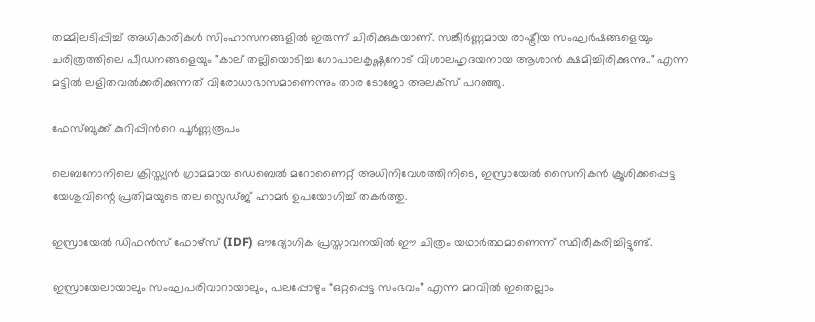തമ്മിലടിപ്പിച്ച് അധികാരികൾ സിംഹാസനങ്ങളിൽ ഇരുന്ന് ചിരിക്കുകയാണ്. സങ്കീർണ്ണമായ രാഷ്ട്രീയ സംഘർഷങ്ങളെയും ചരിത്രത്തിലെ പീഡനങ്ങളെയും "കാല് തല്ലിയൊടിച്ച ഗോപാലകൃഷ്ണനോട് വിശാലഹൃദയനായ ആശാന്‍ ക്ഷമിച്ചിരിക്കുന്നു.." എന്ന മട്ടിൽ ലളിതവൽക്കരിക്കുന്നത് വിരോധാഭാസമാണെന്നും താര ടോജോ അലക്സ് പറഞ്ഞു.

ഫേസ്ബുക്ക് കുറിപ്പിന്‍റെ പൂർണ്ണരൂപം

ലെബനോനിലെ ക്രിസ്ത്യൻ ഗ്രാമമായ ഡെബെൽ മറോണൈറ്റ് അധിനിവേശത്തിനിടെ, ഇസ്രായേൽ സൈനികൻ ക്രൂശിക്കപ്പെട്ട യേശുവിന്റെ പ്രതിമയുടെ തല സ്ലെഡ്ജ് ഹാമർ ഉപയോഗിച്ച് തകർത്തു.

ഇസ്രായേൽ ഡിഫൻസ് ഫോഴ്സ് (IDF) ഔദ്യോഗിക പ്രസ്താവനയിൽ ഈ ചിത്രം യഥാർത്ഥമാണെന്ന് സ്ഥിരീകരിച്ചിട്ടുണ്ട്.

ഇസ്രായേലായാലും സംഘപരിവാറായാലും, പലപ്പോഴും “ഒറ്റപ്പെട്ട സംഭവം” എന്ന മറവിൽ ഇതെല്ലാം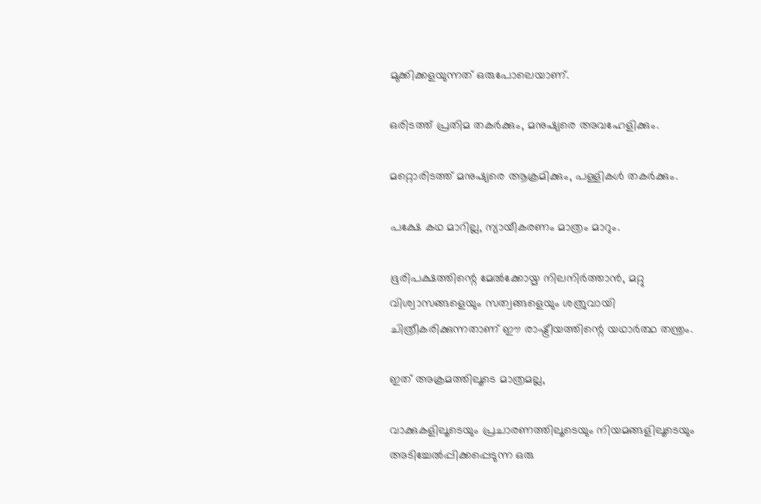മുക്കിക്കളയുന്നത് ഒരുപോലെയാണ്.

ഒരിടത്ത് പ്രതിമ തകർക്കും, മനുഷ്യരെ അവഹേളിക്കും.

മറ്റൊരിടത്ത് മനുഷ്യരെ ആക്രമിക്കും, പള്ളികൾ തകർക്കും.

പക്ഷേ കഥ മാറില്ല, ന്യായീകരണം മാത്രം മാറും.

ഭൂരിപക്ഷത്തിന്റെ മേൽക്കോയ്മ നിലനിർത്താൻ, മറ്റു വിശ്വാസങ്ങളെയും സത്വങ്ങളെയും ശത്രുവായി ചിത്രീകരിക്കുന്നതാണ് ഈ രാഷ്ട്രീയത്തിന്റെ യഥാർത്ഥ തന്ത്രം.

ഇത് അക്രമത്തിലൂടെ മാത്രമല്ല,

വാക്കുകളിലൂടെയും പ്രചാരണത്തിലൂടെയും നിയമങ്ങളിലൂടെയും അടിച്ചേൽപ്പിക്കപ്പെടുന്ന ഒരു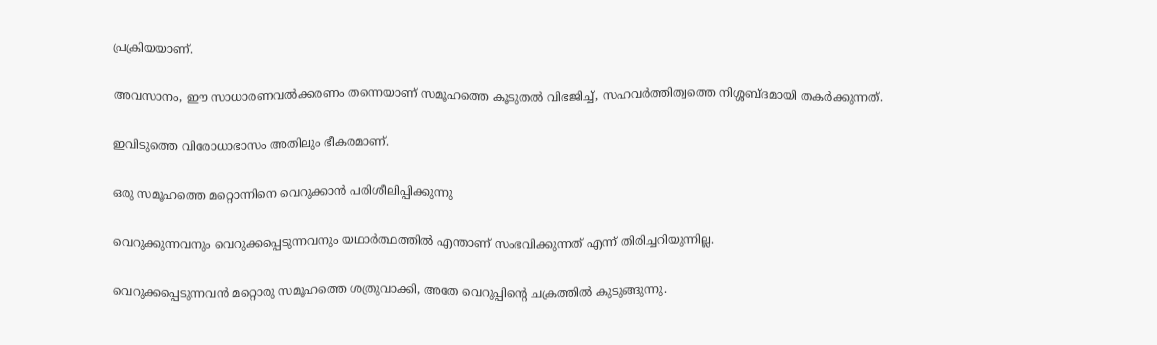പ്രക്രിയയാണ്.

അവസാനം, ഈ സാധാരണവൽക്കരണം തന്നെയാണ് സമൂഹത്തെ കൂടുതൽ വിഭജിച്ച്, സഹവർത്തിത്വത്തെ നിശ്ശബ്ദമായി തകർക്കുന്നത്.

ഇവിടുത്തെ വിരോധാഭാസം അതിലും ഭീകരമാണ്.

ഒരു സമൂഹത്തെ മറ്റൊന്നിനെ വെറുക്കാൻ പരിശീലിപ്പിക്കുന്നു

വെറുക്കുന്നവനും വെറുക്കപ്പെടുന്നവനും യഥാർത്ഥത്തിൽ എന്താണ് സംഭവിക്കുന്നത് എന്ന് തിരിച്ചറിയുന്നില്ല.

വെറുക്കപ്പെടുന്നവൻ മറ്റൊരു സമൂഹത്തെ ശത്രുവാക്കി, അതേ വെറുപ്പിന്റെ ചക്രത്തിൽ കുടുങ്ങുന്നു.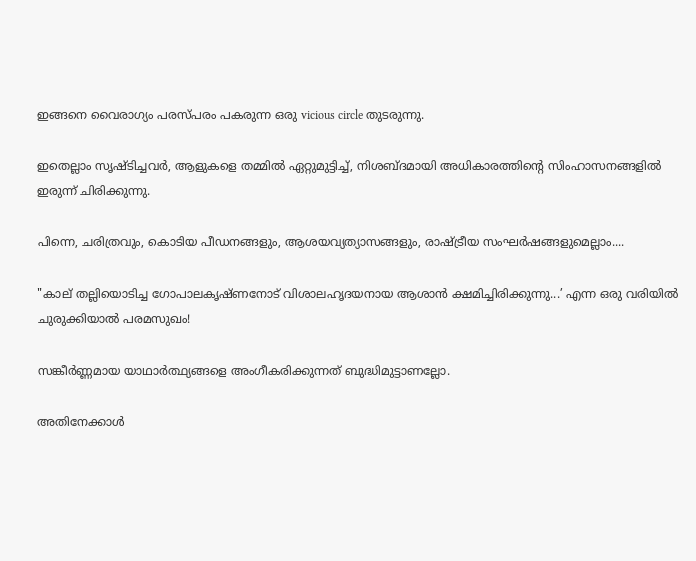ഇങ്ങനെ വൈരാഗ്യം പരസ്പരം പകരുന്ന ഒരു vicious circle തുടരുന്നു.

ഇതെല്ലാം സൃഷ്ടിച്ചവർ, ആളുകളെ തമ്മിൽ ഏറ്റുമുട്ടിച്ച്, നിശബ്ദമായി അധികാരത്തിന്റെ സിംഹാസനങ്ങളിൽ ഇരുന്ന് ചിരിക്കുന്നു.

പിന്നെ, ചരിത്രവും, കൊടിയ പീഡനങ്ങളും, ആശയവ്യത്യാസങ്ങളും, രാഷ്ട്രീയ സംഘർഷങ്ങളുമെല്ലാം....

"കാല് തല്ലിയൊടിച്ച ഗോപാലകൃഷ്ണനോട് വിശാലഹൃദയനായ ആശാന്‍ ക്ഷമിച്ചിരിക്കുന്നു...’ എന്ന ഒരു വരിയിൽ ചുരുക്കിയാൽ പരമസുഖം!

സങ്കീർണ്ണമായ യാഥാർത്ഥ്യങ്ങളെ അംഗീകരിക്കുന്നത് ബുദ്ധിമുട്ടാണല്ലോ.

അതിനേക്കാൾ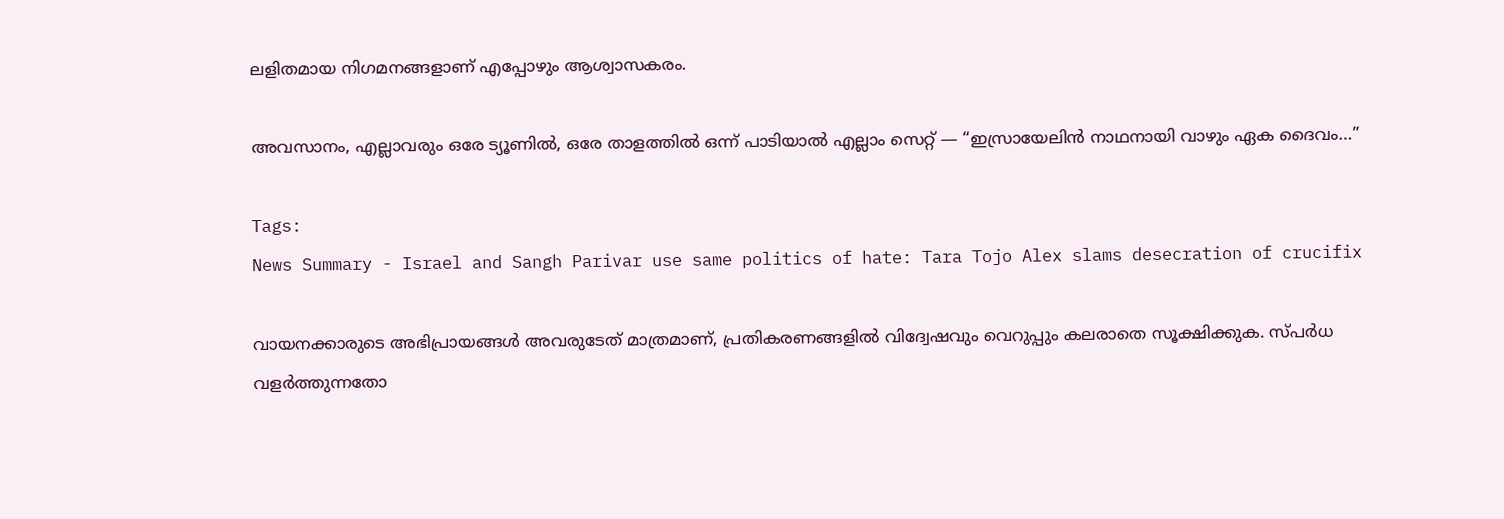ലളിതമായ നിഗമനങ്ങളാണ് എപ്പോഴും ആശ്വാസകരം.

അവസാനം, എല്ലാവരും ഒരേ ട്യൂണിൽ, ഒരേ താളത്തിൽ ഒന്ന് പാടിയാൽ എല്ലാം സെറ്റ് — “ഇസ്രായേലിൻ നാഥനായി വാഴും ഏക ദൈവം…”

Tags:
News Summary - Israel and Sangh Parivar use same politics of hate: Tara Tojo Alex slams desecration of crucifix

വായനക്കാരുടെ അഭിപ്രായങ്ങള്‍ അവരുടേത് മാത്രമാണ്, പ്രതികരണങ്ങളിൽ വിദ്വേഷവും വെറുപ്പും കലരാതെ സൂക്ഷിക്കുക. സ്പർധ വളർത്തുന്നതോ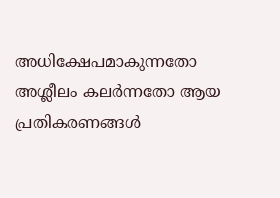അധിക്ഷേപമാകുന്നതോ അശ്ലീലം കലർന്നതോ ആയ പ്രതികരണങ്ങൾ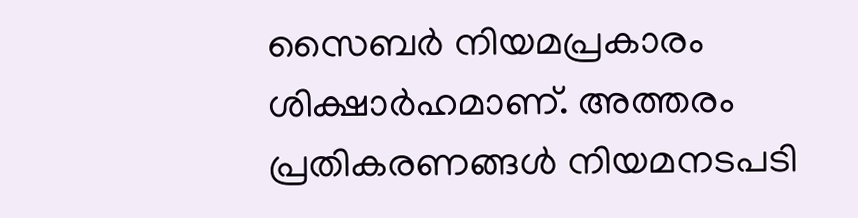സൈബർ നിയമപ്രകാരം ശിക്ഷാർഹമാണ്. അത്തരം പ്രതികരണങ്ങൾ നിയമനടപടി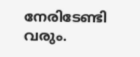നേരിടേണ്ടി വരും.